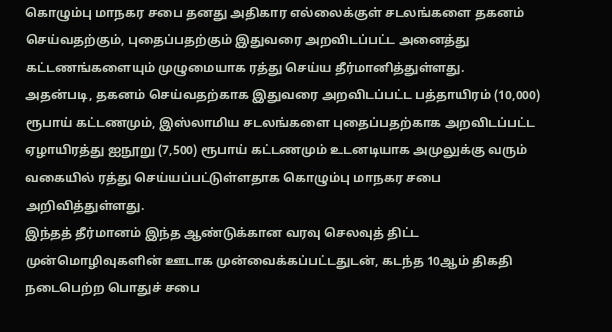கொழும்பு மாநகர சபை தனது அதிகார எல்லைக்குள் சடலங்களை தகனம் செய்வதற்கும், புதைப்பதற்கும் இதுவரை அறவிடப்பட்ட அனைத்து கட்டணங்களையும் முழுமையாக ரத்து செய்ய தீர்மானித்துள்ளது.
அதன்படி, தகனம் செய்வதற்காக இதுவரை அறவிடப்பட்ட பத்தாயிரம் (10,000) ரூபாய் கட்டணமும், இஸ்லாமிய சடலங்களை புதைப்பதற்காக அறவிடப்பட்ட ஏழாயிரத்து ஐநூறு (7,500) ரூபாய் கட்டணமும் உடனடியாக அமுலுக்கு வரும் வகையில் ரத்து செய்யப்பட்டுள்ளதாக கொழும்பு மாநகர சபை அறிவித்துள்ளது.
இந்தத் தீர்மானம் இந்த ஆண்டுக்கான வரவு செலவுத் திட்ட முன்மொழிவுகளின் ஊடாக முன்வைக்கப்பட்டதுடன், கடந்த 10ஆம் திகதி நடைபெற்ற பொதுச் சபை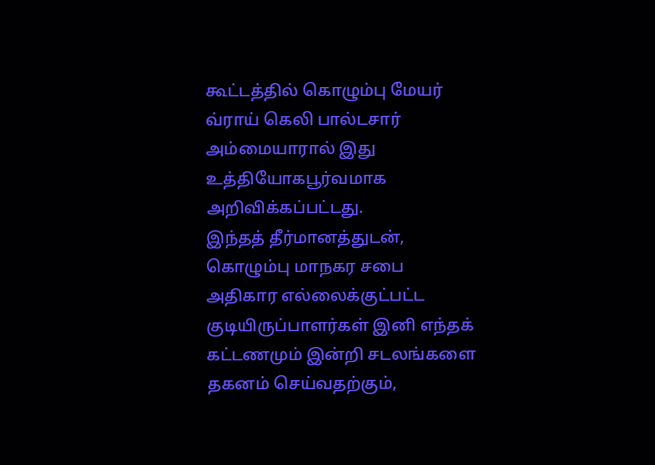கூட்டத்தில் கொழும்பு மேயர் வ்ராய் கெலி பால்டசார் அம்மையாரால் இது உத்தியோகபூர்வமாக அறிவிக்கப்பட்டது.
இந்தத் தீர்மானத்துடன், கொழும்பு மாநகர சபை அதிகார எல்லைக்குட்பட்ட குடியிருப்பாளர்கள் இனி எந்தக் கட்டணமும் இன்றி சடலங்களை தகனம் செய்வதற்கும்,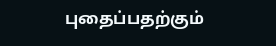புதைப்பதற்கும்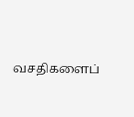வசதிகளைப்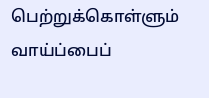பெற்றுக்கொள்ளும் வாய்ப்பைப்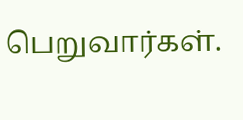பெறுவார்கள்.